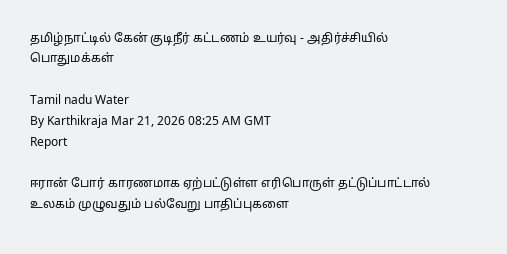தமிழ்நாட்டில் கேன் குடிநீர் கட்டணம் உயர்வு - அதிர்ச்சியில் பொதுமக்கள்

Tamil nadu Water
By Karthikraja Mar 21, 2026 08:25 AM GMT
Report

ஈரான் போர் காரணமாக ஏற்பட்டுள்ள எரிபொருள் தட்டுப்பாட்டால் உலகம் முழுவதும் பல்வேறு பாதிப்புகளை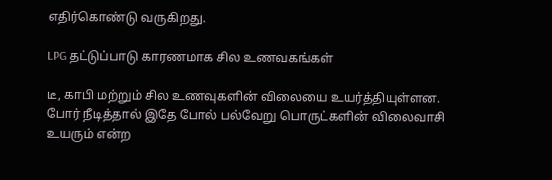எதிர்கொண்டு வருகிறது.

LPG தட்டுப்பாடு காரணமாக சில உணவகங்கள்

டீ, காபி மற்றும் சில உணவுகளின் விலையை உயர்த்தியுள்ளன. போர் நீடித்தால் இதே போல் பல்வேறு பொருட்களின் விலைவாசி உயரும் என்ற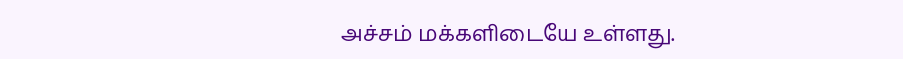அச்சம் மக்களிடையே உள்ளது.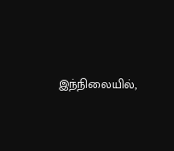இந்நிலையில்,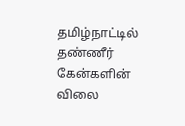தமிழ்நாட்டில் தண்ணீர் கேன்களின் விலை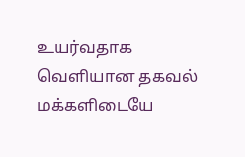உயர்வதாக வெளியான தகவல் மக்களிடையே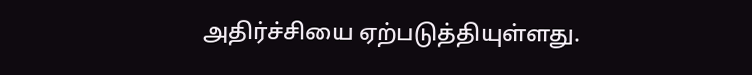அதிர்ச்சியை ஏற்படுத்தியுள்ளது.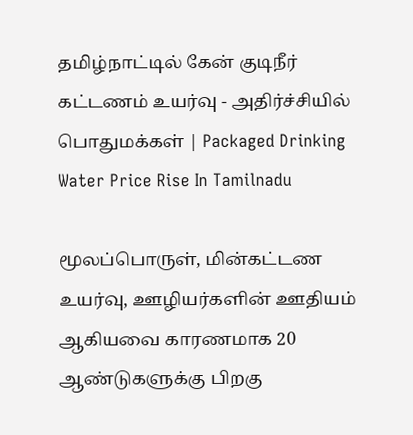தமிழ்நாட்டில் கேன் குடிநீர் கட்டணம் உயர்வு - அதிர்ச்சியில் பொதுமக்கள் | Packaged Drinking Water Price Rise In Tamilnadu

மூலப்பொருள், மின்கட்டண உயர்வு, ஊழியர்களின் ஊதியம் ஆகியவை காரணமாக 20 ஆண்டுகளுக்கு பிறகு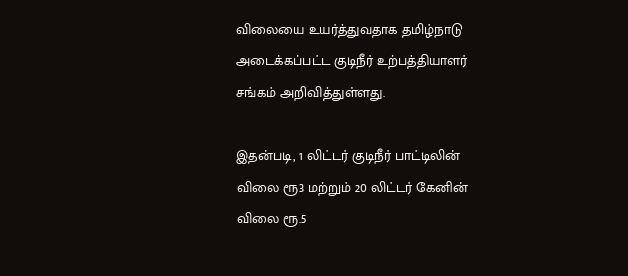விலையை உயர்த்துவதாக தமிழ்நாடு அடைக்கப்பட்ட குடிநீர் உற்பத்தியாளர் சங்கம் அறிவித்துள்ளது.

இதன்படி, 1 லிட்டர் குடிநீர் பாட்டிலின் விலை ரூ3 மற்றும் 20 லிட்டர் கேனின் விலை ரூ.5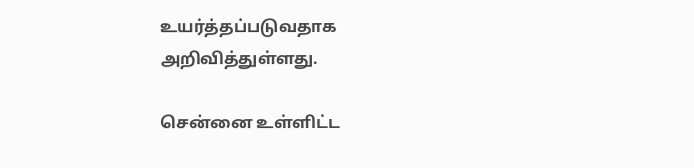உயர்த்தப்படுவதாக அறிவித்துள்ளது.

சென்னை உள்ளிட்ட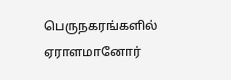பெருநகரங்களில் ஏராளமானோர்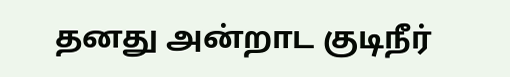தனது அன்றாட குடிநீர்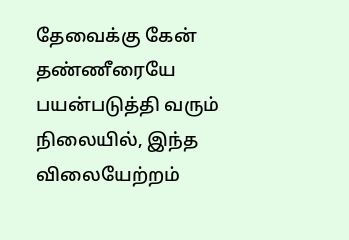தேவைக்கு கேன் தண்ணீரையே பயன்படுத்தி வரும் நிலையில், இந்த விலையேற்றம்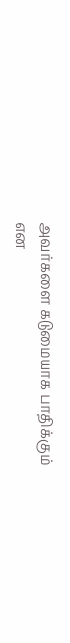அவர்களை கடுமையாக பாதிக்கும் என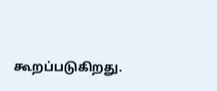கூறப்படுகிறது.